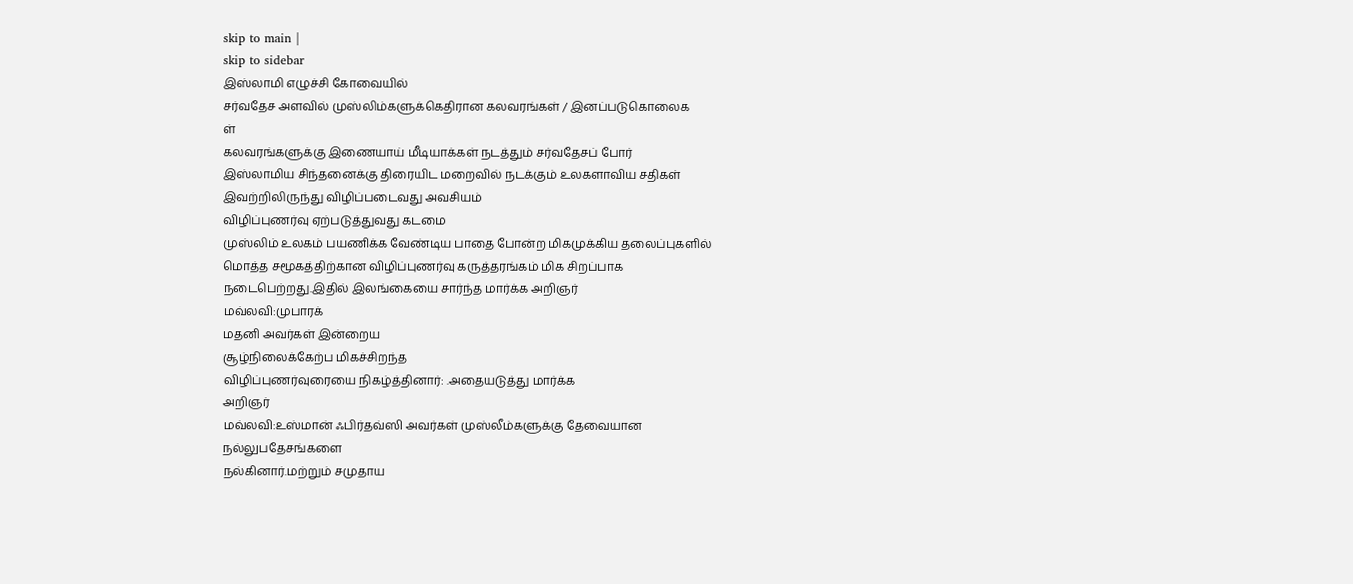skip to main |
skip to sidebar
இஸ்லாமி எழுச்சி கோவையில்
சர்வதேச அளவில் முஸ்லிம்களுக்கெதிரான கலவரங்கள் / இனப்படுகொலைக
ள்
கலவரங்களுக்கு இணையாய் மீடியாக்கள் நடத்தும் சர்வதேசப் போர்
இஸ்லாமிய சிந்தனைக்கு திரையிட மறைவில் நடக்கும் உலகளாவிய சதிகள்
இவற்றிலிருந்து விழிப்படைவது அவசியம்
விழிப்புணர்வு ஏற்படுத்துவது கடமை
முஸ்லிம் உலகம் பயணிக்க வேண்டிய பாதை போன்ற மிகமுக்கிய தலைப்புகளில்
மொத்த சமூகத்திற்கான விழிப்புணர்வு கருத்தரங்கம் மிக சிறப்பாக
நடைபெற்றது.இதில் இலங்கையை சார்ந்த மார்க்க அறிஞர்
மவ்லவி:முபாரக்
மதனி அவர்கள் இன்றைய
சூழ்நிலைக்கேற்ப மிகச்சிறந்த
விழிப்புணர்வுரையை நிகழ்த்தினார்: .அதையடுத்து மார்க்க
அறிஞர்
மவ்லவி:உஸ்மான் ஃபிர்தவ்ஸி அவர்கள் முஸ்லீம்களுக்கு தேவையான
நல்லுபதேசங்களை
நல்கினார்.மற்றும் சமுதாய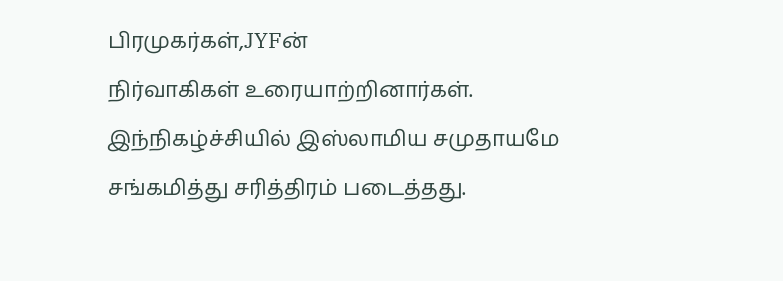பிரமுகர்கள்,JYFன்
நிர்வாகிகள் உரையாற்றினார்கள்.
இந்நிகழ்ச்சியில் இஸ்லாமிய சமுதாயமே
சங்கமித்து சரித்திரம் படைத்தது.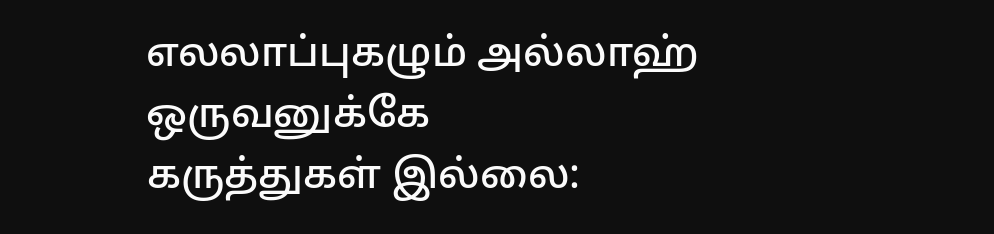எலலாப்புகழும் அல்லாஹ்
ஒருவனுக்கே
கருத்துகள் இல்லை: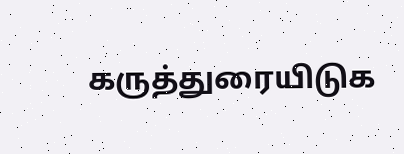கருத்துரையிடுக